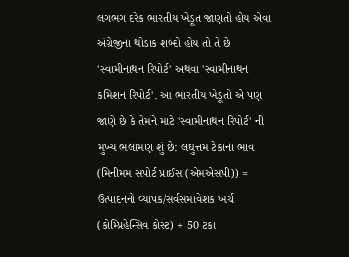લગભગ દરેક ભારતીય ખેડૂત જાણતો હોય એવા અંગ્રેજીના થોડાક શબ્દો હોય તો તે છે 'સ્વામીનાથન રિપોર્ટ' અથવા 'સ્વામીનાથન કમિશન રિપોર્ટ'. આ ભારતીય ખેડૂતો એ પણ જાણે છે કે તેમને માટે 'સ્વામીનાથન રિપોર્ટ' ની મુખ્ય ભલામણ શું છે: લઘુત્તમ ટેકાના ભાવ (મિનીમમ સપોર્ટ પ્રાઈસ (એમએસપી)) = ઉત્પાદનનો વ્યાપક/સર્વસમાવેશક ખર્ચ (કોમ્પ્રિહેન્સિવ કોસ્ટ) + 50 ટકા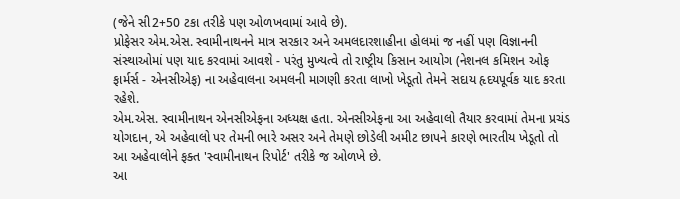(જેને સી2+50 ટકા તરીકે પણ ઓળખવામાં આવે છે).
પ્રોફેસર એમ.એસ. સ્વામીનાથનને માત્ર સરકાર અને અમલદારશાહીના હોલમાં જ નહીં પણ વિજ્ઞાનની સંસ્થાઓમાં પણ યાદ કરવામાં આવશે - પરંતુ મુખ્યત્વે તો રાષ્ટ્રીય કિસાન આયોગ (નેશનલ કમિશન ઓફ ફાર્મર્સ - એનસીએફ) ના અહેવાલના અમલની માગણી કરતા લાખો ખેડૂતો તેમને સદાય હૃદયપૂર્વક યાદ કરતા રહેશે.
એમ.એસ. સ્વામીનાથન એનસીએફના અધ્યક્ષ હતા. એનસીએફના આ અહેવાલો તૈયાર કરવામાં તેમના પ્રચંડ યોગદાન, એ અહેવાલો પર તેમની ભારે અસર અને તેમણે છોડેલી અમીટ છાપને કારણે ભારતીય ખેડૂતો તો આ અહેવાલોને ફક્ત 'સ્વામીનાથન રિપોર્ટ' તરીકે જ ઓળખે છે.
આ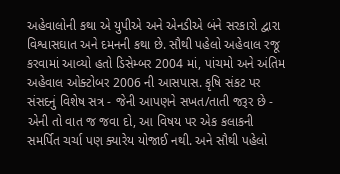અહેવાલોની કથા એ યુપીએ અને એનડીએ બંને સરકારો દ્વારા વિશ્વાસઘાત અને દમનની કથા છે. સૌથી પહેલો અહેવાલ રજૂ કરવામાં આવ્યો હતો ડિસેમ્બર 2004 માં, પાંચમો અને અંતિમ અહેવાલ ઓક્ટોબર 2006 ની આસપાસ. કૃષિ સંકટ પર સંસદનું વિશેષ સત્ર - જેની આપણને સખત/તાતી જરૂર છે - એની તો વાત જ જવા દો, આ વિષય પર એક કલાકની સમર્પિત ચર્ચા પણ ક્યારેય યોજાઈ નથી. અને સૌથી પહેલો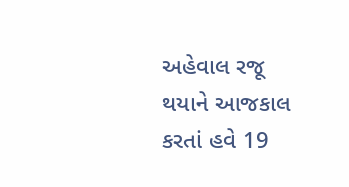અહેવાલ રજૂ થયાને આજકાલ કરતાં હવે 19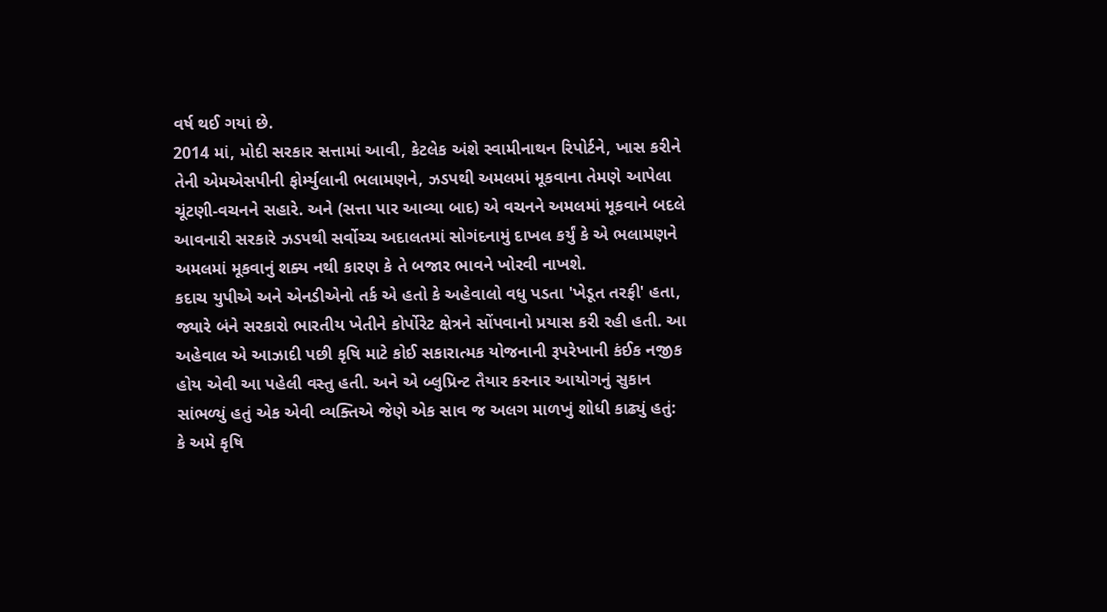વર્ષ થઈ ગયાં છે.
2014 માં, મોદી સરકાર સત્તામાં આવી, કેટલેક અંશે સ્વામીનાથન રિપોર્ટને, ખાસ કરીને તેની એમએસપીની ફોર્મ્યુલાની ભલામણને, ઝડપથી અમલમાં મૂકવાના તેમણે આપેલા ચૂંટણી-વચનને સહારે. અને (સત્તા પાર આવ્યા બાદ) એ વચનને અમલમાં મૂકવાને બદલે આવનારી સરકારે ઝડપથી સર્વોચ્ચ અદાલતમાં સોગંદનામું દાખલ કર્યું કે એ ભલામણને અમલમાં મૂકવાનું શક્ય નથી કારણ કે તે બજાર ભાવને ખોરવી નાખશે.
કદાચ યુપીએ અને એનડીએનો તર્ક એ હતો કે અહેવાલો વધુ પડતા 'ખેડૂત તરફી' હતા, જ્યારે બંને સરકારો ભારતીય ખેતીને કોર્પોરેટ ક્ષેત્રને સોંપવાનો પ્રયાસ કરી રહી હતી. આ અહેવાલ એ આઝાદી પછી કૃષિ માટે કોઈ સકારાત્મક યોજનાની રૂપરેખાની કંઈક નજીક હોય એવી આ પહેલી વસ્તુ હતી. અને એ બ્લુપ્રિન્ટ તૈયાર કરનાર આયોગનું સુકાન સાંભળ્યું હતું એક એવી વ્યક્તિએ જેણે એક સાવ જ અલગ માળખું શોધી કાઢ્યું હતું: કે અમે કૃષિ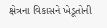ક્ષેત્રના વિકાસને ખેડૂતોની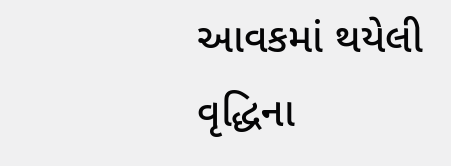આવકમાં થયેલી વૃદ્ધિના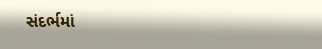સંદર્ભમાં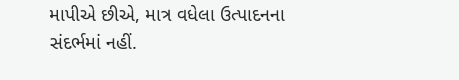માપીએ છીએ, માત્ર વધેલા ઉત્પાદનના સંદર્ભમાં નહીં.